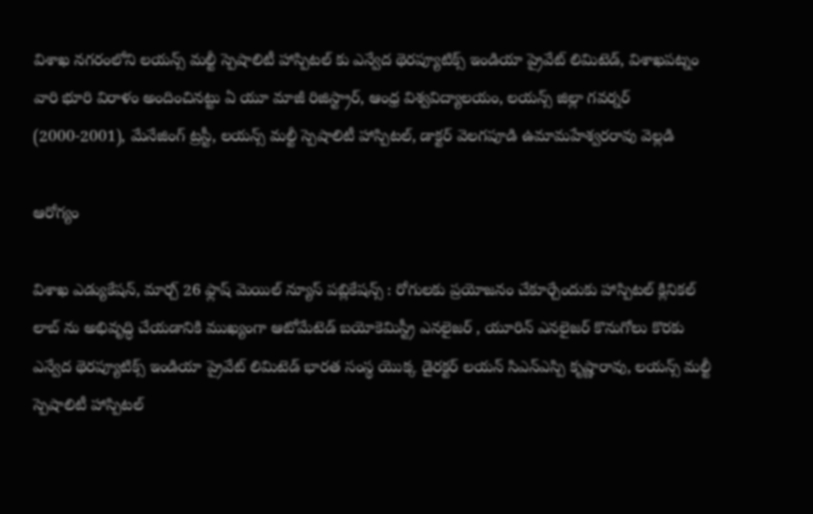విశాఖ నగరంలోని లయన్స్ మల్టీ స్పెషాలిటీ హాస్పిటల్ కు ఎన్వేద థెరప్యూటిక్స్ ఇండియా ప్రైవేట్ లిమిటెడ్, విశాఖపట్నం వారి భూరి విరాళం అందించినట్టు ఏ యూ మాజీ రిజిస్ట్రార్, ఆంధ్ర విశ్వవిద్యాలయం, లయన్స్ జిల్లా గవర్నర్ (2000-2001), మేనేజింగ్ ట్రస్టీ, లయన్స్ మల్టీ స్పెషాలిటీ హాస్పిటల్, డాక్టర్ వెలగపూడి ఉమామహేశ్వరరావు వెల్లడి

ఆరోగ్యం

విశాఖ ఎడ్యుకేషన్, మార్చ్ 26 ఫ్లాష్ మెయిల్ న్యూస్ పబ్లికేషన్స్ : రోగులకు ప్రయోజనం చేకూర్చేందుకు హాస్పిటల్ క్లినికల్ లాబ్ ను అభివృద్ధి చేయడానికి ముఖ్యంగా ఆటోమేటెడ్ బయోకెమిస్ట్రీ ఎనలైజర్ , యూరిన్ ఎనలైజర్ కొనుగోలు కొరకు ఎన్వేద థెరప్యూటిక్స్ ఇండియా ప్రైవేట్ లిమిటెడ్ భారత సంస్థ యొక్క డైరక్టర్ లయన్ సిఎన్ఎస్పి కృష్ణారావు, లయన్స్ మల్టీ స్పెషాలిటీ హాస్పిటల్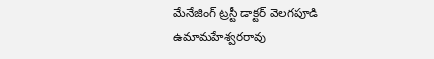మేనేజింగ్ ట్రస్టీ డాక్టర్ వెలగపూడి ఉమామహేశ్వరరావు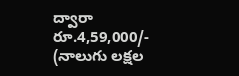ద్వారా రూ.4,59,000/- (నాలుగు లక్షల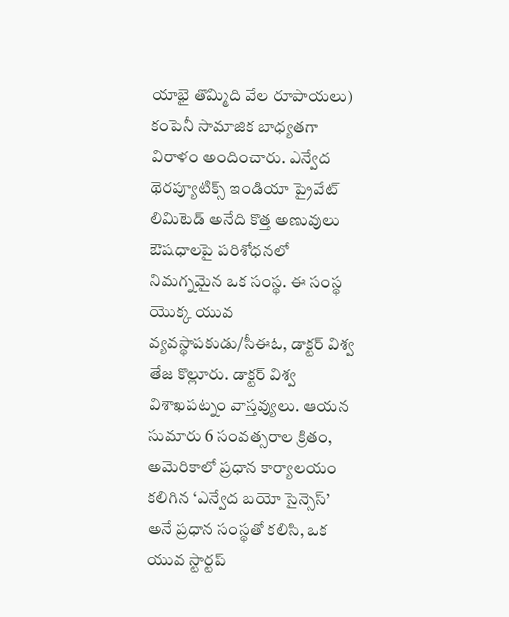యాభై తొమ్మిది వేల రూపాయలు) కంపెనీ సామాజిక బాధ్యతగా విరాళం అందించారు. ఎన్వేద థెరప్యూటిక్స్ ఇండియా ప్రైవేట్ లిమిటెడ్ అనేది కొత్త అణువులు ఔషధాలపై పరిశోధనలో నిమగ్నమైన ఒక సంస్థ. ఈ సంస్థ యొక్క యువ వ్యవస్థాపకుడు/సీఈఓ, డాక్టర్ విశ్వ తేజ కొల్లూరు. డాక్టర్ విశ్వ విశాఖపట్నం వాస్తవ్యులు. ఆయన సుమారు 6 సంవత్సరాల క్రితం, అమెరికాలో ప్రధాన కార్యాలయం కలిగిన ‘ఎన్వేద బయో సైన్సెస్’ అనే ప్రధాన సంస్థతో కలిసి, ఒక యువ స్టార్టప్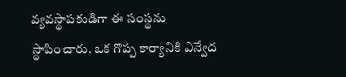వ్యవస్థాపకుడిగా ఈ సంస్థను స్థాపించారు. ఒక గొప్ప కార్యానికి ఎన్వేద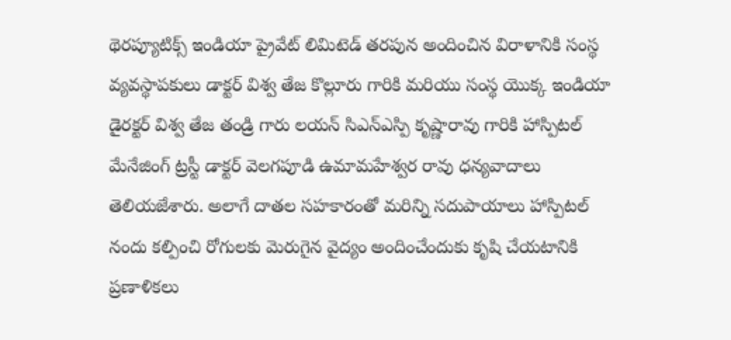థెరప్యూటిక్స్ ఇండియా ప్రైవేట్ లిమిటెడ్ తరపున అందించిన విరాళానికి సంస్థ వ్యవస్థాపకులు డాక్టర్ విశ్వ తేజ కొల్లూరు గారికి మరియు సంస్థ యొక్క ఇండియా డైరక్టర్ విశ్వ తేజ తండ్రి గారు లయన్ సిఎన్ఎస్పి కృష్ణారావు గారికి హాస్పిటల్ మేనేజింగ్ ట్రస్టీ డాక్టర్ వెలగపూడి ఉమామహేశ్వర రావు ధన్యవాదాలు తెలియజేశారు. అలాగే దాతల సహకారంతో మరిన్ని సదుపాయాలు హాస్పిటల్ నందు కల్పించి రోగులకు మెరుగైన వైద్యం అందించేందుకు కృషి చేయటానికి ప్రణాళికలు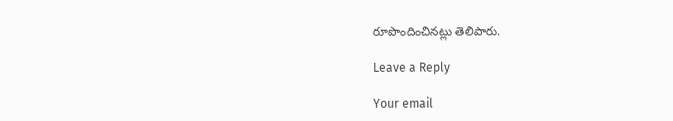రూపొందించినట్లు తెలిపారు.

Leave a Reply

Your email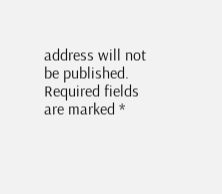address will not be published. Required fields are marked *